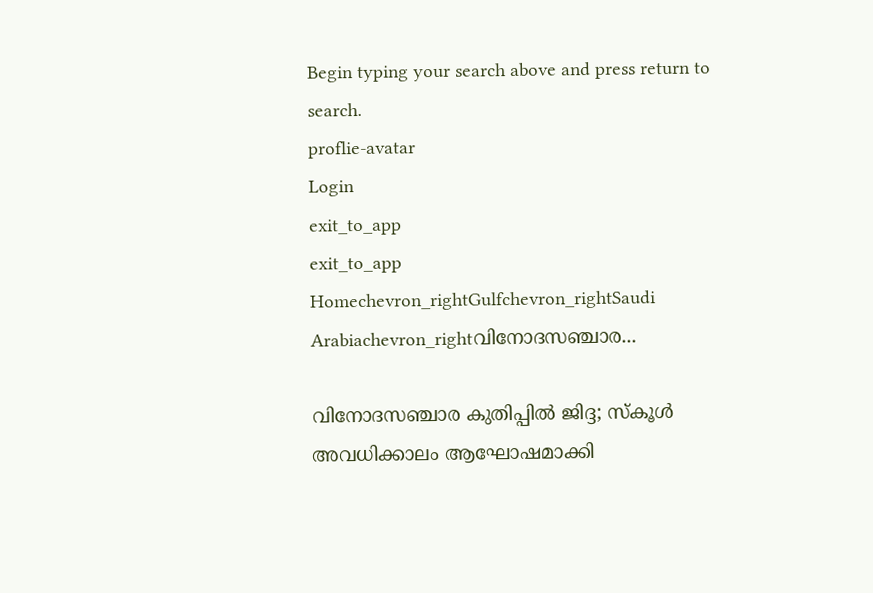Begin typing your search above and press return to search.
proflie-avatar
Login
exit_to_app
exit_to_app
Homechevron_rightGulfchevron_rightSaudi Arabiachevron_rightവിനോദസഞ്ചാര...

വിനോദസഞ്ചാര കുതിപ്പിൽ ജിദ്ദ; സ്കൂൾ അവധിക്കാലം ആഘോഷമാക്കി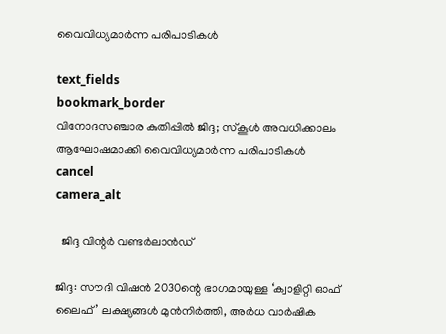വൈവിധ്യമാർന്ന പരിപാടികൾ

text_fields
bookmark_border
വിനോദസഞ്ചാര കുതിപ്പിൽ ജിദ്ദ; സ്കൂൾ അവധിക്കാലം ആഘോഷമാക്കി വൈവിധ്യമാർന്ന പരിപാടികൾ
cancel
camera_alt

  ജിദ്ദ വിന്റർ വണ്ടർലാൻഡ്

ജിദ്ദ: സൗദി വിഷൻ 2030ന്റെ ഭാഗമായുള്ള ‘ക്വാളിറ്റി ഓഫ് ലൈഫ്’ ലക്ഷ്യങ്ങൾ മുൻനിർത്തി, അർധ വാർഷിക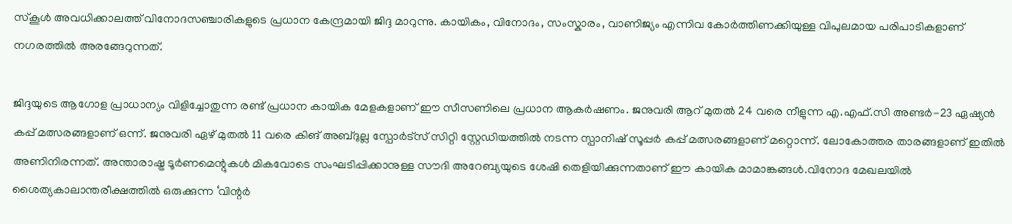സ്കൂൾ അവധിക്കാലത്ത് വിനോദസഞ്ചാരികളുടെ പ്രധാന കേന്ദ്രമായി ജിദ്ദ മാറുന്നു. കായികം, വിനോദം, സംസ്കാരം, വാണിജ്യം എന്നിവ കോർത്തിണക്കിയുള്ള വിപുലമായ പരിപാടികളാണ് നഗരത്തിൽ അരങ്ങേറുന്നത്.

ജിദ്ദയുടെ ആഗോള പ്രാധാന്യം വിളിച്ചോതുന്ന രണ്ട് പ്രധാന കായിക മേളകളാണ് ഈ സീസണിലെ പ്രധാന ആകർഷണം. ജനുവരി ആറ് മുതൽ 24 വരെ നീളുന്ന എ.എഫ്.സി അണ്ടർ-23 ഏഷ്യൻ കപ്പ് മത്സരങ്ങളാണ് ഒന്ന്. ജനുവരി ഏഴ് മുതൽ 11 വരെ കിങ് അബ്ദുല്ല സ്പോർട്സ് സിറ്റി സ്റ്റേഡിയത്തിൽ നടന്ന സ്പാനിഷ് സൂപ്പർ കപ്പ് മത്സരങ്ങളാണ് മറ്റൊന്ന്. ലോകോത്തര താരങ്ങളാണ് ഇതിൽ അണിനിരന്നത്. അന്താരാഷ്ട്ര ടൂർണമെന്റുകൾ മികവോടെ സംഘടിപ്പിക്കാനുള്ള സൗദി അറേബ്യയുടെ ശേഷി തെളിയിക്കുന്നതാണ് ഈ കായിക മാമാങ്കങ്ങൾ.വിനോദ മേഖലയിൽ ശൈത്യകാലാന്തരീക്ഷത്തിൽ ഒരുക്കുന്ന ‘വിന്റർ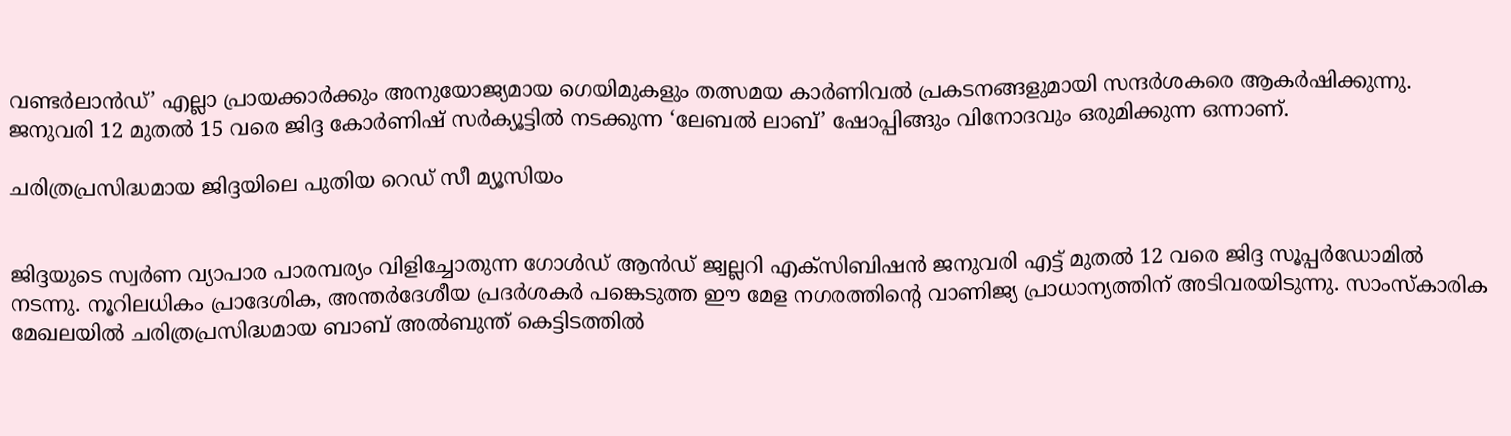വണ്ടർലാൻഡ്’ എല്ലാ പ്രായക്കാർക്കും അനുയോജ്യമായ ഗെയിമുകളും തത്സമയ കാർണിവൽ പ്രകടനങ്ങളുമായി സന്ദർശകരെ ആകർഷിക്കുന്നു. ജനുവരി 12 മുതൽ 15 വരെ ജിദ്ദ കോർണിഷ് സർക്യൂട്ടിൽ നടക്കുന്ന ‘ലേബൽ ലാബ്’ ഷോപ്പിങ്ങും വിനോദവും ഒരുമിക്കുന്ന ഒന്നാണ്.

ചരിത്രപ്രസിദ്ധമായ ജിദ്ദയിലെ പുതിയ റെഡ് സീ മ്യൂസിയം


ജിദ്ദയുടെ സ്വർണ വ്യാപാര പാരമ്പര്യം വിളിച്ചോതുന്ന ഗോൾഡ് ആൻഡ് ജ്വല്ലറി എക്സിബിഷൻ ജനുവരി എട്ട് മുതൽ 12 വരെ ജിദ്ദ സൂപ്പർഡോമിൽ നടന്നു. നൂറിലധികം പ്രാദേശിക, അന്തർദേശീയ പ്രദർശകർ പങ്കെടുത്ത ഈ മേള നഗരത്തിന്റെ വാണിജ്യ പ്രാധാന്യത്തിന് അടിവരയിടുന്നു. സാംസ്കാരിക മേഖലയിൽ ചരിത്രപ്രസിദ്ധമായ ബാബ് അൽബുന്ത് കെട്ടിടത്തിൽ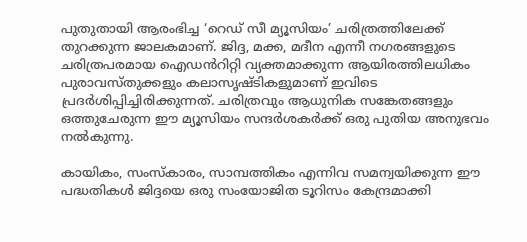പുതുതായി ആരംഭിച്ച ‘റെഡ് സീ മ്യൂസിയം’ ചരിത്രത്തിലേക്ക് തുറക്കുന്ന ജാലകമാണ്. ജിദ്ദ, മക്ക, മദീന എന്നീ നഗരങ്ങളുടെ ചരിത്രപരമായ ഐഡൻറിറ്റി വ്യക്തമാക്കുന്ന ആയിരത്തിലധികം പുരാവസ്തുക്കളും കലാസൃഷ്ടികളുമാണ് ഇവിടെ പ്രദർശിപ്പിച്ചിരിക്കുന്നത്. ചരിത്രവും ആധുനിക സങ്കേതങ്ങളും ഒത്തുചേരുന്ന ഈ മ്യൂസിയം സന്ദർശകർക്ക് ഒരു പുതിയ അനുഭവം നൽകുന്നു.

കായികം, സംസ്കാരം, സാമ്പത്തികം എന്നിവ സമന്വയിക്കുന്ന ഈ പദ്ധതികൾ ജിദ്ദയെ ഒരു സംയോജിത ടൂറിസം കേന്ദ്രമാക്കി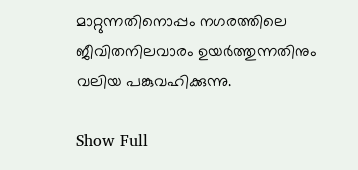മാറ്റുന്നതിനൊപ്പം നഗരത്തിലെ ജീവിതനിലവാരം ഉയർത്തുന്നതിനും വലിയ പങ്കുവഹിക്കുന്നു.

Show Full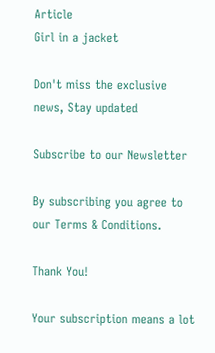Article
Girl in a jacket

Don't miss the exclusive news, Stay updated

Subscribe to our Newsletter

By subscribing you agree to our Terms & Conditions.

Thank You!

Your subscription means a lot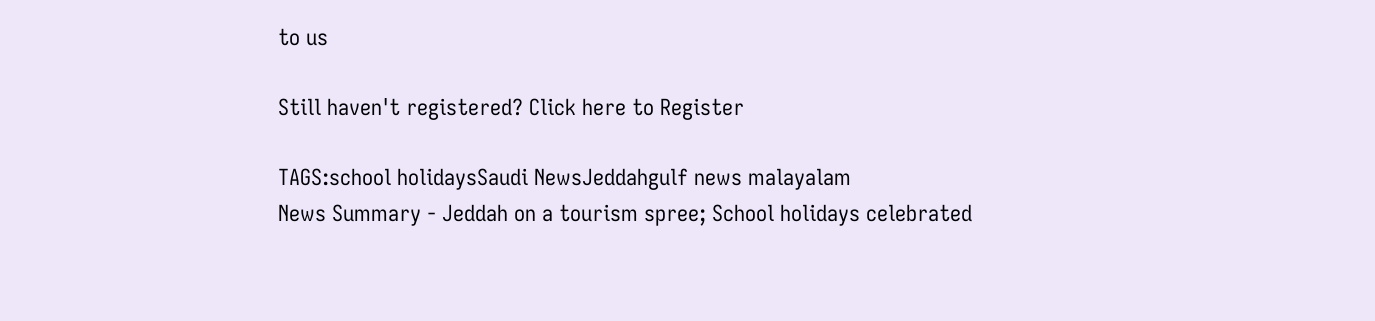to us

Still haven't registered? Click here to Register

TAGS:school holidaysSaudi NewsJeddahgulf news malayalam
News Summary - Jeddah on a tourism spree; School holidays celebrated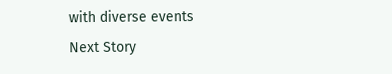with diverse events
Next Story